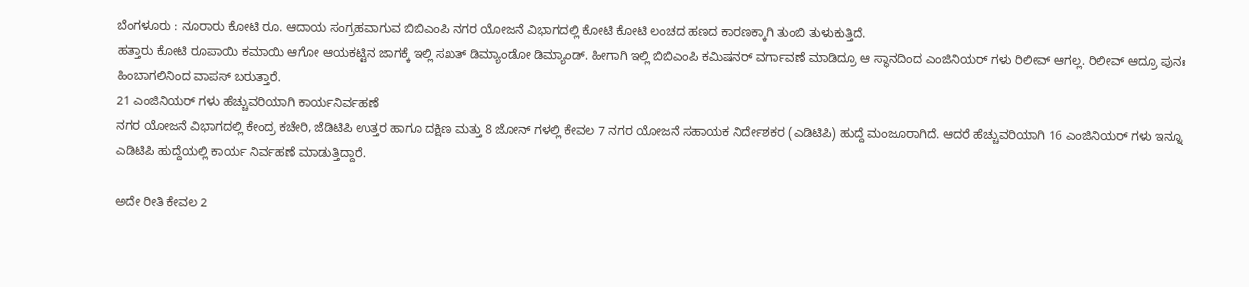ಬೆಂಗಳೂರು : ನೂರಾರು ಕೋಟಿ ರೂ. ಆದಾಯ ಸಂಗ್ರಹವಾಗುವ ಬಿಬಿಎಂಪಿ ನಗರ ಯೋಜನೆ ವಿಭಾಗದಲ್ಲಿ ಕೋಟಿ ಕೋಟಿ ಲಂಚದ ಹಣದ ಕಾರಣಕ್ಕಾಗಿ ತುಂಬಿ ತುಳುಕುತ್ತಿದೆ.
ಹತ್ತಾರು ಕೋಟಿ ರೂಪಾಯಿ ಕಮಾಯಿ ಆಗೋ ಆಯಕಟ್ಟಿನ ಜಾಗಕ್ಕೆ ಇಲ್ಲಿ ಸಖತ್ ಡಿಮ್ಯಾಂಡೋ ಡಿಮ್ಯಾಂಡ್. ಹೀಗಾಗಿ ಇಲ್ಲಿ ಬಿಬಿಎಂಪಿ ಕಮಿಷನರ್ ವರ್ಗಾವಣೆ ಮಾಡಿದ್ರೂ ಆ ಸ್ಥಾನದಿಂದ ಎಂಜಿನಿಯರ್ ಗಳು ರಿಲೀವ್ ಆಗಲ್ಲ. ರಿಲೀವ್ ಆದ್ರೂ ಪುನಃ ಹಿಂಬಾಗಲಿನಿಂದ ವಾಪಸ್ ಬರುತ್ತಾರೆ.
21 ಎಂಜಿನಿಯರ್ ಗಳು ಹೆಚ್ಚುವರಿಯಾಗಿ ಕಾರ್ಯನಿರ್ವಹಣೆ
ನಗರ ಯೋಜನೆ ವಿಭಾಗದಲ್ಲಿ ಕೇಂದ್ರ ಕಚೇರಿ, ಜೆಡಿಟಿಪಿ ಉತ್ತರ ಹಾಗೂ ದಕ್ಷಿಣ ಮತ್ತು 8 ಜೋನ್ ಗಳಲ್ಲಿ ಕೇವಲ 7 ನಗರ ಯೋಜನೆ ಸಹಾಯಕ ನಿರ್ದೇಶಕರ (ಎಡಿಟಿಪಿ) ಹುದ್ದೆ ಮಂಜೂರಾಗಿದೆ. ಆದರೆ ಹೆಚ್ಚುವರಿಯಾಗಿ 16 ಎಂಜಿನಿಯರ್ ಗಳು ಇನ್ನೂ ಎಡಿಟಿಪಿ ಹುದ್ದೆಯಲ್ಲಿ ಕಾರ್ಯ ನಿರ್ವಹಣೆ ಮಾಡುತ್ತಿದ್ದಾರೆ.

ಅದೇ ರೀತಿ ಕೇವಲ 2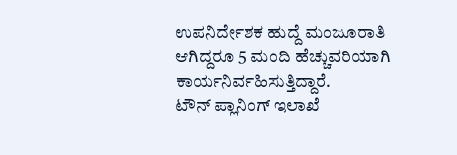ಉಪನಿರ್ದೇಶಕ ಹುದ್ದೆ ಮಂಜೂರಾತಿ ಆಗಿದ್ದರೂ 5 ಮಂದಿ ಹೆಚ್ಚುವರಿಯಾಗಿ ಕಾರ್ಯನಿರ್ವಹಿಸುತ್ತಿದ್ದಾರೆ.
ಟೌನ್ ಪ್ಲಾನಿಂಗ್ ಇಲಾಖೆ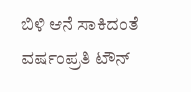ಬಿಳಿ ಆನೆ ಸಾಕಿದಂತೆ
ವರ್ಷಂಪ್ರತಿ ಟೌನ್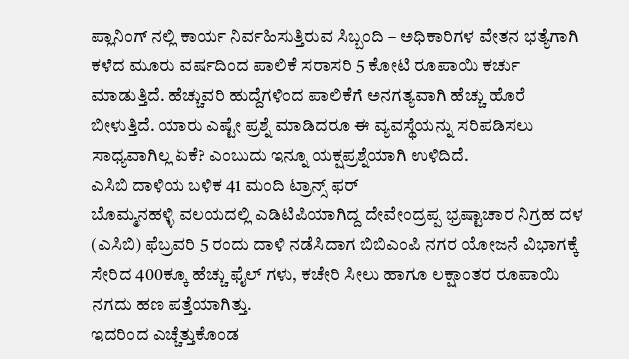ಪ್ಲಾನಿಂಗ್ ನಲ್ಲಿ ಕಾರ್ಯ ನಿರ್ವಹಿಸುತ್ತಿರುವ ಸಿಬ್ಬಂದಿ – ಅಧಿಕಾರಿಗಳ ವೇತನ ಭತ್ಯೆಗಾಗಿ ಕಳೆದ ಮೂರು ವರ್ಷದಿಂದ ಪಾಲಿಕೆ ಸರಾಸರಿ 5 ಕೋಟಿ ರೂಪಾಯಿ ಕರ್ಚು ಮಾಡುತ್ತಿದೆ. ಹೆಚ್ಚುವರಿ ಹುದ್ದೆಗಳಿಂದ ಪಾಲಿಕೆಗೆ ಅನಗತ್ಯವಾಗಿ ಹೆಚ್ಚು ಹೊರೆ ಬೀಳುತ್ತಿದೆ. ಯಾರು ಎಷ್ಟೇ ಪ್ರಶ್ನೆ ಮಾಡಿದರೂ ಈ ವ್ಯವಸ್ಥೆಯನ್ನು ಸರಿಪಡಿಸಲು ಸಾಧ್ಯವಾಗಿಲ್ಲ ಏಕೆ? ಎಂಬುದು ಇನ್ನೂ ಯಕ್ಷಪ್ರಶ್ನೆಯಾಗಿ ಉಳಿದಿದೆ.
ಎಸಿಬಿ ದಾಳಿಯ ಬಳಿಕ 41 ಮಂದಿ ಟ್ರಾನ್ಸ್ ಫರ್
ಬೊಮ್ಮನಹಳ್ಳಿ ವಲಯದಲ್ಲಿ ಎಡಿಟಿಪಿಯಾಗಿದ್ದ ದೇವೇಂದ್ರಪ್ಪ ಭ್ರಷ್ಟಾಚಾರ ನಿಗ್ರಹ ದಳ (ಎಸಿಬಿ) ಫೆಬ್ರವರಿ 5 ರಂದು ದಾಳಿ ನಡೆಸಿದಾಗ ಬಿಬಿಎಂಪಿ ನಗರ ಯೋಜನೆ ವಿಭಾಗಕ್ಕೆ ಸೇರಿದ 400ಕ್ಕೂ ಹೆಚ್ಚು ಫೈಲ್ ಗಳು, ಕಚೇರಿ ಸೀಲು ಹಾಗೂ ಲಕ್ಷಾಂತರ ರೂಪಾಯಿ ನಗದು ಹಣ ಪತ್ತೆಯಾಗಿತ್ತು.
ಇದರಿಂದ ಎಚ್ಚೆತ್ತುಕೊಂಡ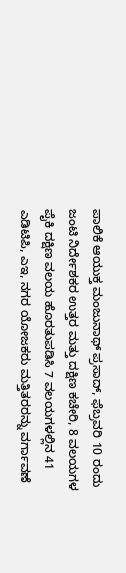ಪಾಲಿಕೆ ಆಯುಕ್ತ ಮಂಜುನಾಥ್ ಪ್ರಸಾದ್, ಫೆಬ್ರವರಿ 10 ರಂದು ಜಂಟಿ ನಿರ್ದೇಶಕರ ಉತ್ತರ ಮತ್ತು ದಕ್ಷಿಣ ಕಚೇರಿ, 8 ವಲಯಗಳ ಪೈಕಿ ದಕ್ಷಿಣ ವಲಯ ಹೊರತುಪಡಿಸಿ 7 ವಲಯಗಳಲ್ಲಿನ 41 ಎಡಿಟಿಪಿ, ಎಇ, ನಗರ ಯೋಜಕರು ಮತ್ತಿತರರನ್ನು ವರ್ಗಾವಣೆ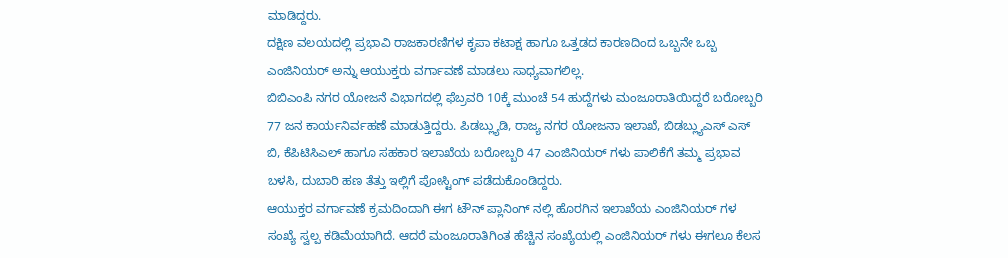ಮಾಡಿದ್ದರು.
ದಕ್ಷಿಣ ವಲಯದಲ್ಲಿ ಪ್ರಭಾವಿ ರಾಜಕಾರಣಿಗಳ ಕೃಪಾ ಕಟಾಕ್ಷ ಹಾಗೂ ಒತ್ತಡದ ಕಾರಣದಿಂದ ಒಬ್ಬನೇ ಒಬ್ಬ ಎಂಜಿನಿಯರ್ ಅನ್ನು ಆಯುಕ್ತರು ವರ್ಗಾವಣೆ ಮಾಡಲು ಸಾಧ್ಯವಾಗಲಿಲ್ಲ.
ಬಿಬಿಎಂಪಿ ನಗರ ಯೋಜನೆ ವಿಭಾಗದಲ್ಲಿ ಫೆಬ್ರವರಿ 10ಕ್ಕೆ ಮುಂಚೆ 54 ಹುದ್ದೆಗಳು ಮಂಜೂರಾತಿಯಿದ್ದರೆ ಬರೋಬ್ಬರಿ 77 ಜನ ಕಾರ್ಯನಿರ್ವಹಣೆ ಮಾಡುತ್ತಿದ್ದರು. ಪಿಡಬ್ಲ್ಯುಡಿ, ರಾಜ್ಯ ನಗರ ಯೋಜನಾ ಇಲಾಖೆ, ಬಿಡಬ್ಲ್ಯುಎಸ್ ಎಸ್ ಬಿ, ಕೆಪಿಟಿಸಿಎಲ್ ಹಾಗೂ ಸಹಕಾರ ಇಲಾಖೆಯ ಬರೋಬ್ಬರಿ 47 ಎಂಜಿನಿಯರ್ ಗಳು ಪಾಲಿಕೆಗೆ ತಮ್ಮ ಪ್ರಭಾವ ಬಳಸಿ, ದುಬಾರಿ ಹಣ ತೆತ್ತು ಇಲ್ಲಿಗೆ ಪೋಸ್ಟಿಂಗ್ ಪಡೆದುಕೊಂಡಿದ್ದರು.
ಆಯುಕ್ತರ ವರ್ಗಾವಣೆ ಕ್ರಮದಿಂದಾಗಿ ಈಗ ಟೌನ್ ಪ್ಲಾನಿಂಗ್ ನಲ್ಲಿ ಹೊರಗಿನ ಇಲಾಖೆಯ ಎಂಜಿನಿಯರ್ ಗಳ ಸಂಖ್ಯೆ ಸ್ವಲ್ಪ ಕಡಿಮೆಯಾಗಿದೆ. ಆದರೆ ಮಂಜೂರಾತಿಗಿಂತ ಹೆಚ್ಚಿನ ಸಂಖ್ಯೆಯಲ್ಲಿ ಎಂಜಿನಿಯರ್ ಗಳು ಈಗಲೂ ಕೆಲಸ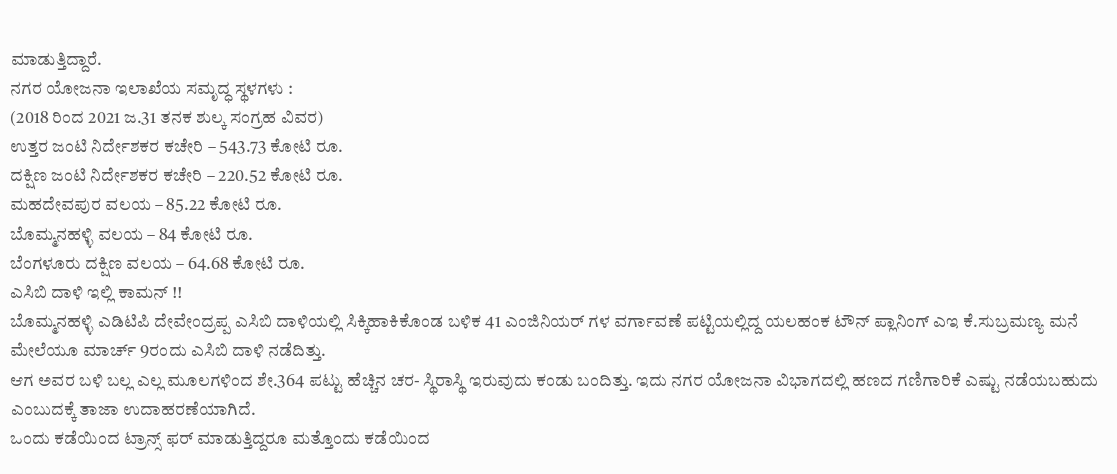ಮಾಡುತ್ತಿದ್ದಾರೆ.
ನಗರ ಯೋಜನಾ ಇಲಾಖೆಯ ಸಮೃದ್ಧ ಸ್ಥಳಗಳು :
(2018 ರಿಂದ 2021 ಜ.31 ತನಕ ಶುಲ್ಕ ಸಂಗ್ರಹ ವಿವರ)
ಉತ್ತರ ಜಂಟಿ ನಿರ್ದೇಶಕರ ಕಚೇರಿ – 543.73 ಕೋಟಿ ರೂ.
ದಕ್ಷಿಣ ಜಂಟಿ ನಿರ್ದೇಶಕರ ಕಚೇರಿ – 220.52 ಕೋಟಿ ರೂ.
ಮಹದೇವಪುರ ವಲಯ – 85.22 ಕೋಟಿ ರೂ.
ಬೊಮ್ಮನಹಳ್ಳಿ ವಲಯ – 84 ಕೋಟಿ ರೂ.
ಬೆಂಗಳೂರು ದಕ್ಷಿಣ ವಲಯ – 64.68 ಕೋಟಿ ರೂ.
ಎಸಿಬಿ ದಾಳಿ ಇಲ್ಲಿ ಕಾಮನ್ !!
ಬೊಮ್ಮನಹಳ್ಳಿ ಎಡಿಟಿಪಿ ದೇವೇಂದ್ರಪ್ಪ ಎಸಿಬಿ ದಾಳಿಯಲ್ಲಿ ಸಿಕ್ಕಿಹಾಕಿಕೊಂಡ ಬಳಿಕ 41 ಎಂಜಿನಿಯರ್ ಗಳ ವರ್ಗಾವಣೆ ಪಟ್ಟಿಯಲ್ಲಿದ್ದ ಯಲಹಂಕ ಟೌನ್ ಪ್ಲಾನಿಂಗ್ ಎಇ ಕೆ.ಸುಬ್ರಮಣ್ಯ ಮನೆ ಮೇಲೆಯೂ ಮಾರ್ಚ್ 9ರಂದು ಎಸಿಬಿ ದಾಳಿ ನಡೆದಿತ್ತು.
ಆಗ ಅವರ ಬಳಿ ಬಲ್ಲ ಎಲ್ಲ ಮೂಲಗಳಿಂದ ಶೇ.364 ಪಟ್ಟು ಹೆಚ್ಚಿನ ಚರ- ಸ್ಥಿರಾಸ್ಥಿ ಇರುವುದು ಕಂಡು ಬಂದಿತ್ತು. ಇದು ನಗರ ಯೋಜನಾ ವಿಭಾಗದಲ್ಲಿ ಹಣದ ಗಣಿಗಾರಿಕೆ ಎಷ್ಟು ನಡೆಯಬಹುದು ಎಂಬುದಕ್ಕೆ ತಾಜಾ ಉದಾಹರಣೆಯಾಗಿದೆ.
ಒಂದು ಕಡೆಯಿಂದ ಟ್ರಾನ್ಸ್ ಫರ್ ಮಾಡುತ್ತಿದ್ದರೂ ಮತ್ತೊಂದು ಕಡೆಯಿಂದ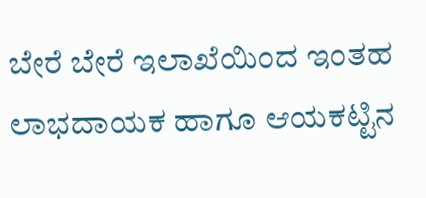ಬೇರೆ ಬೇರೆ ಇಲಾಖೆಯಿಂದ ಇಂತಹ ಲಾಭದಾಯಕ ಹಾಗೂ ಆಯಕಟ್ಟಿನ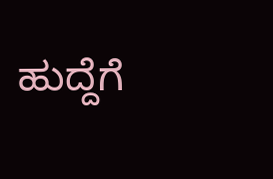ಹುದ್ದೆಗೆ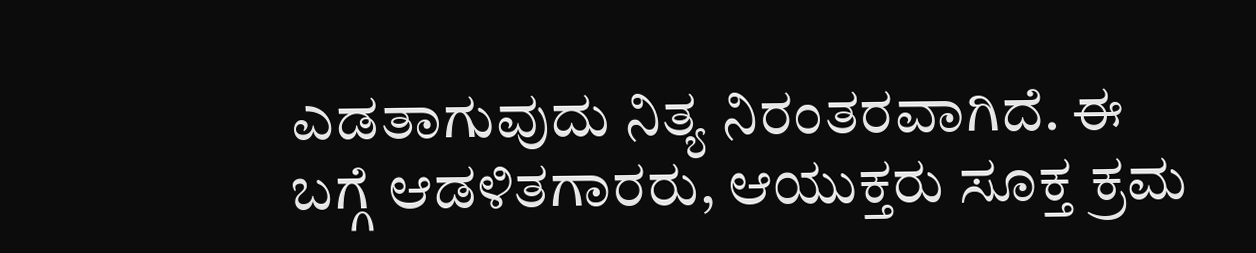ಎಡತಾಗುವುದು ನಿತ್ಯ ನಿರಂತರವಾಗಿದೆ. ಈ ಬಗ್ಗೆ ಆಡಳಿತಗಾರರು, ಆಯುಕ್ತರು ಸೂಕ್ತ ಕ್ರಮ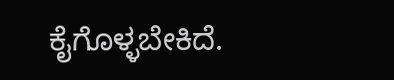ಕೈಗೊಳ್ಳಬೇಕಿದೆ.